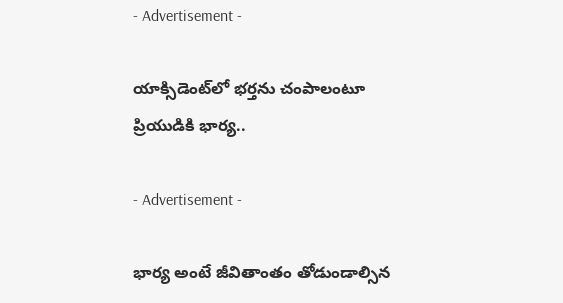- Advertisement -

యాక్సిడెంట్‌లో భర్తను చంపాలంటూ ప్రియుడికి భార్య..

- Advertisement -

భార్య అంటే జీవితాంతం తోడుండాల్సిన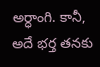అర్ధాంగి. కానీ, అదే భర్త తనకు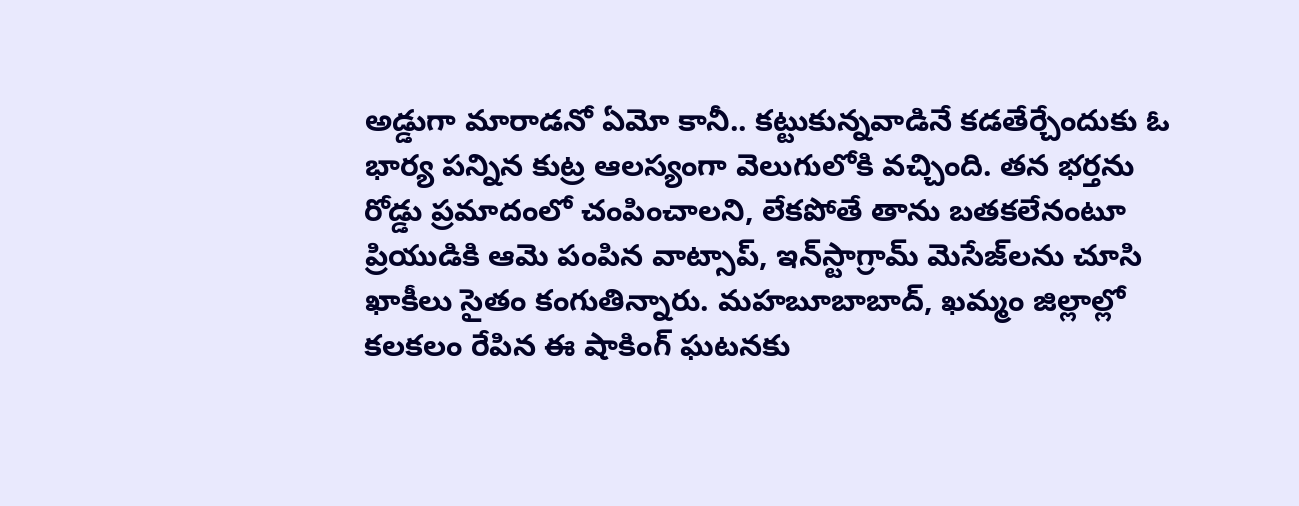అడ్డుగా మారాడనో ఏమో కానీ.. కట్టుకున్నవాడినే కడతేర్చేందుకు ఓ భార్య పన్నిన కుట్ర ఆలస్యంగా వెలుగులోకి వచ్చింది. తన భర్తను రోడ్డు ప్రమాదంలో చంపించాలని, లేకపోతే తాను బతకలేనంటూ ప్రియుడికి ఆమె పంపిన వాట్సాప్, ఇన్‌స్టాగ్రామ్ మెసేజ్‌లను చూసి ఖాకీలు సైతం కంగుతిన్నారు. మహబూబాబాద్, ఖమ్మం జిల్లాల్లో కలకలం రేపిన ఈ షాకింగ్ ఘటనకు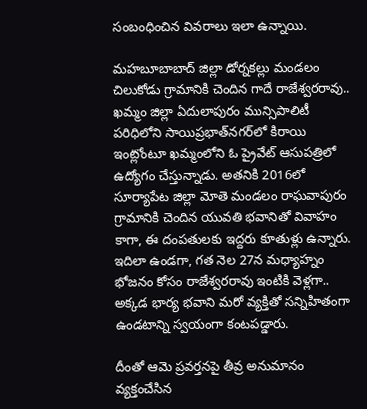సంబంధించిన వివరాలు ఇలా ఉన్నాయి.

మహబూబాబాద్ జిల్లా డోర్నకల్లు మండలం చిలుకోడు గ్రామానికి చెందిన గాదే రాజేశ్వరరావు.. ఖమ్మం జిల్లా ఏదులాపురం మున్సిపాలిటీ పరిధిలోని సాయిప్రభాత్‌నగర్‌లో కిరాయి ఇంట్లోంటూ ఖమ్మంలోని ఓ ప్రైవేట్ ఆసుపత్రిలో ఉద్యోగం చేస్తున్నాడు. అతనికి 2016లో సూర్యాపేట జిల్లా మోతె మండలం రాఘవాపురం గ్రామానికి చెందిన యువతి భవానితో వివాహం కాగా, ఈ దంపతులకు ఇద్దరు కూతుళ్లు ఉన్నారు. ఇదిలా ఉండగా, గత నెల 27న మధ్యాహ్నం భోజనం కోసం రాజేశ్వరరావు ఇంటికి వెళ్లగా.. అక్కడ భార్య భవాని మరో వ్యక్తితో సన్నిహితంగా ఉండటాన్ని స్వయంగా కంటపడ్డారు.

దీంతో ఆమె ప్రవర్తనపై తీవ్ర అనుమానం వ్యక్తంచేసిన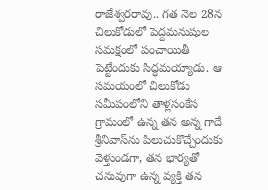రాజేశ్వరరావు.. గత నెల 28న చిలుకోడులో పెద్దమనుషుల సమక్షంలో పంచాయితీ పెట్టేందుకు సిద్ధమయ్యాడు. ఆ సమయంలో చిలుకోడు సమీపంలోని తాళ్లసంకేస గ్రామంలో ఉన్న తన అన్న గాదే శ్రీనివాస్‌ను పిలుచుకొచ్చేందుకు వెళ్తుండగా, తన భార్యతో చనువుగా ఉన్న వ్యక్తి తన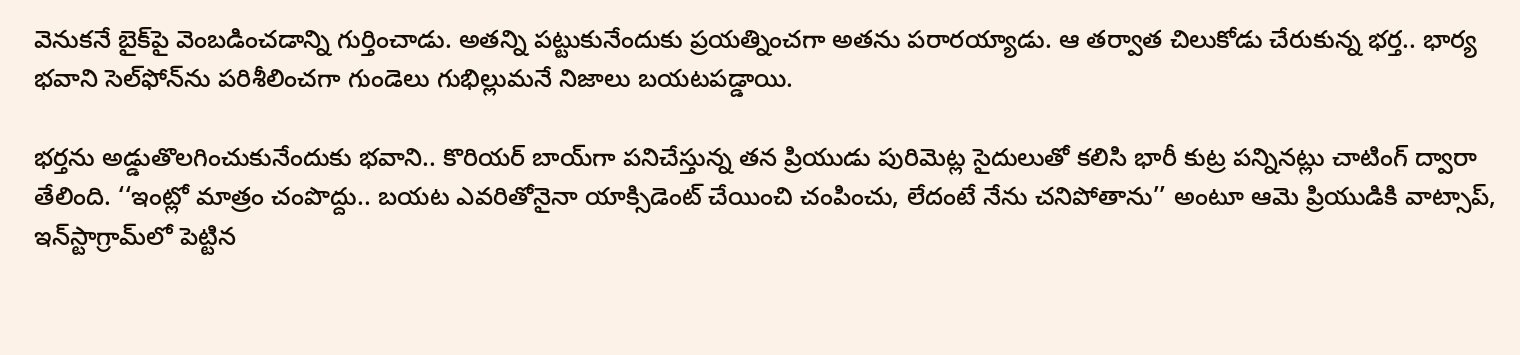వెనుకనే బైక్‌పై వెంబడించడాన్ని గుర్తించాడు. అతన్ని పట్టుకునేందుకు ప్రయత్నించగా అతను పరారయ్యాడు. ఆ తర్వాత చిలుకోడు చేరుకున్న భర్త.. భార్య భవాని సెల్‌ఫోన్‌ను పరిశీలించగా గుండెలు గుభిల్లుమనే నిజాలు బయటపడ్డాయి.

భర్తను అడ్డుతొలగించుకునేందుకు భవాని.. కొరియర్ బాయ్‌గా పనిచేస్తున్న తన ప్రియుడు పురిమెట్ల సైదులుతో కలిసి భారీ కుట్ర పన్నినట్లు చాటింగ్ ద్వారా తేలింది. ‘‘ఇంట్లో మాత్రం చంపొద్దు.. బయట ఎవరితోనైనా యాక్సిడెంట్ చేయించి చంపించు, లేదంటే నేను చనిపోతాను’’ అంటూ ఆమె ప్రియుడికి వాట్సాప్, ఇన్‌స్టాగ్రామ్‌లో పెట్టిన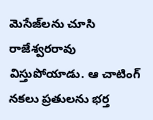మెసేజ్‌లను చూసి రాజేశ్వరరావు విస్తుపోయాడు. ఆ చాటింగ్ నకలు ప్రతులను భర్త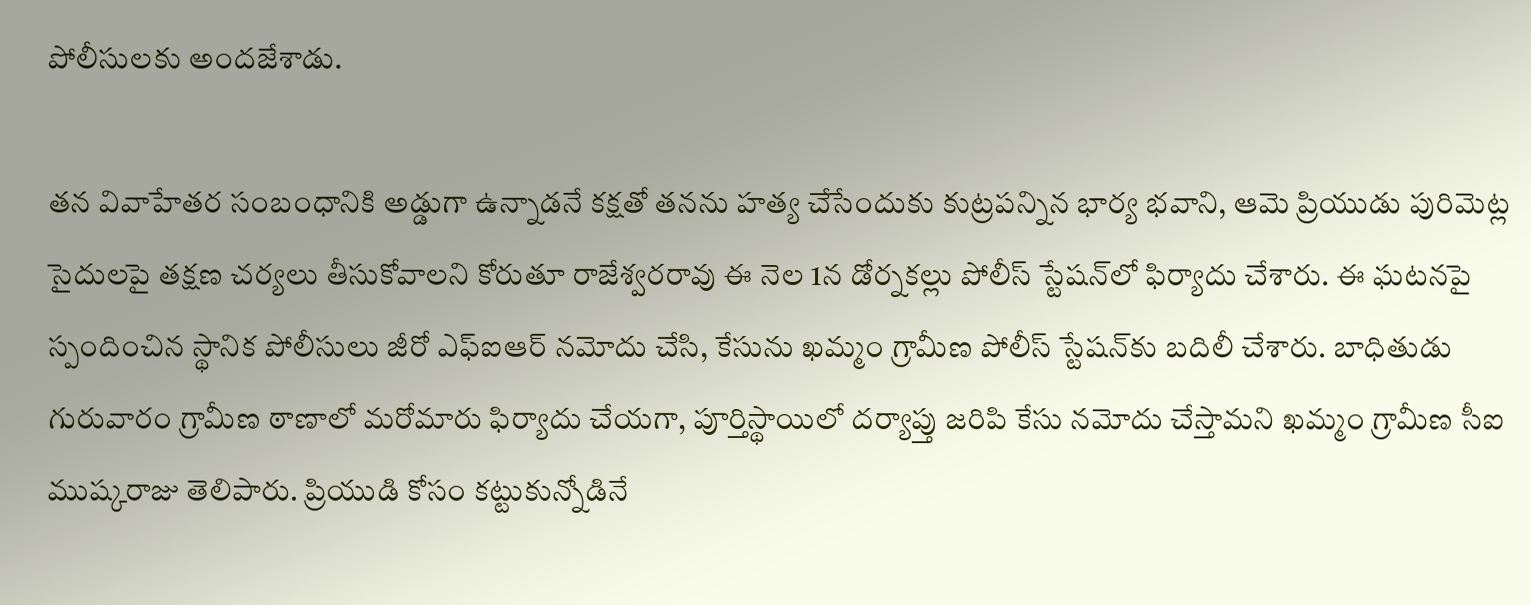పోలీసులకు అందజేశాడు.

తన వివాహేతర సంబంధానికి అడ్డుగా ఉన్నాడనే కక్షతో తనను హత్య చేసేందుకు కుట్రపన్నిన భార్య భవాని, ఆమె ప్రియుడు పురిమెట్ల సైదులపై తక్షణ చర్యలు తీసుకోవాలని కోరుతూ రాజేశ్వరరావు ఈ నెల 1న డోర్నకల్లు పోలీస్ స్టేషన్‌లో ఫిర్యాదు చేశారు. ఈ ఘటనపై స్పందించిన స్థానిక పోలీసులు జీరో ఎఫ్‌ఐఆర్ నమోదు చేసి, కేసును ఖమ్మం గ్రామీణ పోలీస్ స్టేషన్‌కు బదిలీ చేశారు. బాధితుడు గురువారం గ్రామీణ ఠాణాలో మరోమారు ఫిర్యాదు చేయగా, పూర్తిస్థాయిలో దర్యాప్తు జరిపి కేసు నమోదు చేస్తామని ఖమ్మం గ్రామీణ సీఐ ముష్కరాజు తెలిపారు. ప్రియుడి కోసం కట్టుకున్నోడినే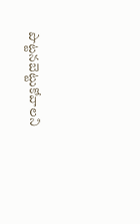పొట్టనబెట్టుకోవాలని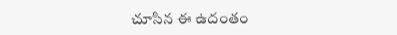చూసిన ఈ ఉదంతం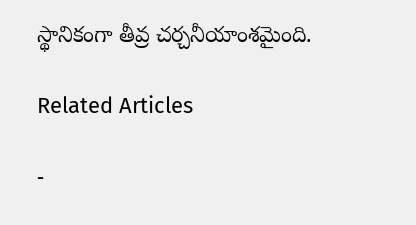స్థానికంగా తీవ్ర చర్చనీయాంశమైంది.

Related Articles

-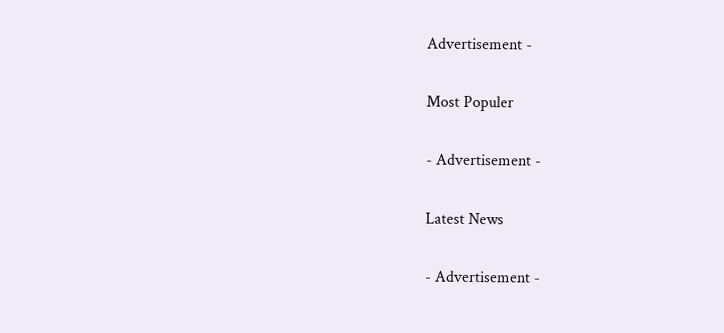Advertisement -

Most Populer

- Advertisement -

Latest News

- Advertisement -